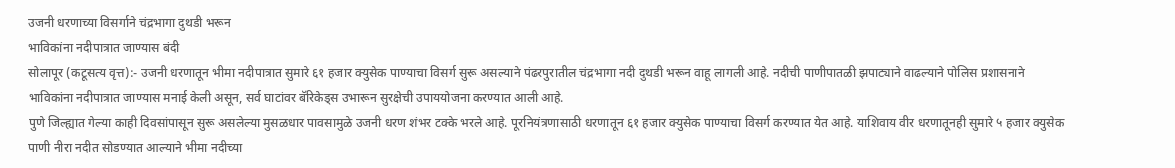उजनी धरणाच्या विसर्गाने चंद्रभागा दुथडी भरून
भाविकांना नदीपात्रात जाण्यास बंदी
सोलापूर (कटूसत्य वृत्त):- उजनी धरणातून भीमा नदीपात्रात सुमारे ६१ हजार क्युसेक पाण्याचा विसर्ग सुरू असल्याने पंढरपुरातील चंद्रभागा नदी दुथडी भरून वाहू लागली आहे. नदीची पाणीपातळी झपाट्याने वाढल्याने पोलिस प्रशासनाने भाविकांना नदीपात्रात जाण्यास मनाई केली असून, सर्व घाटांवर बॅरिकेड्स उभारून सुरक्षेची उपाययोजना करण्यात आली आहे.
पुणे जिल्ह्यात गेल्या काही दिवसांपासून सुरू असलेल्या मुसळधार पावसामुळे उजनी धरण शंभर टक्के भरले आहे. पूरनियंत्रणासाठी धरणातून ६१ हजार क्युसेक पाण्याचा विसर्ग करण्यात येत आहे. याशिवाय वीर धरणातूनही सुमारे ५ हजार क्युसेक पाणी नीरा नदीत सोडण्यात आल्याने भीमा नदीच्या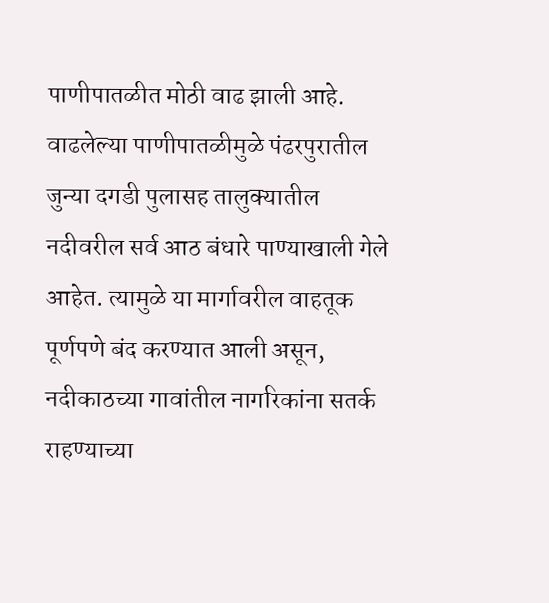पाणीपातळीत मोठी वाढ झाली आहे.
वाढलेल्या पाणीपातळीमुळे पंढरपुरातील जुन्या दगडी पुलासह तालुक्यातील नदीवरील सर्व आठ बंधारे पाण्याखाली गेले आहेत. त्यामुळे या मार्गावरील वाहतूक पूर्णपणे बंद करण्यात आली असून, नदीकाठच्या गावांतील नागरिकांना सतर्क राहण्याच्या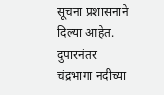सूचना प्रशासनाने दिल्या आहेत.
दुपारनंतर चंद्रभागा नदीच्या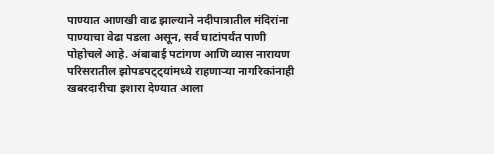पाण्यात आणखी वाढ झाल्याने नदीपात्रातील मंदिरांना पाण्याचा वेढा पडला असून, सर्व घाटांपर्यंत पाणी पोहोचले आहे. अंबाबाई पटांगण आणि व्यास नारायण परिसरातील झोपडपट्ट्यांमध्ये राहणाऱ्या नागरिकांनाही खबरदारीचा इशारा देण्यात आला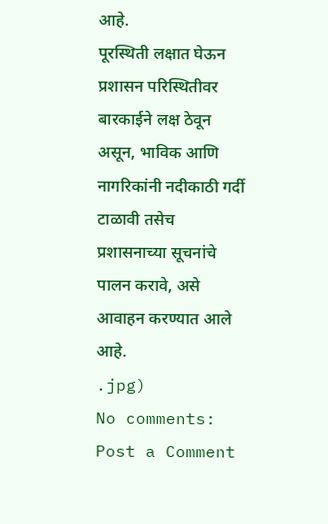आहे.
पूरस्थिती लक्षात घेऊन प्रशासन परिस्थितीवर बारकाईने लक्ष ठेवून असून, भाविक आणि नागरिकांनी नदीकाठी गर्दी टाळावी तसेच प्रशासनाच्या सूचनांचे पालन करावे, असे आवाहन करण्यात आले आहे.
.jpg)
No comments:
Post a Comment